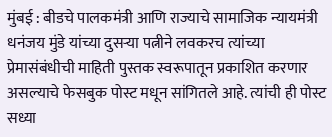मुंबई : बीडचे पालकमंत्री आणि राज्याचे सामाजिक न्यायमंत्री धनंजय मुंडे यांच्या दुसऱ्या पत्नीने लवकरच त्यांच्या प्रेमासंबंधीची माहिती पुस्तक स्वरूपातून प्रकाशित करणार असल्याचे फेसबुक पोस्ट मधून सांगितले आहे. त्यांची ही पोस्ट सध्या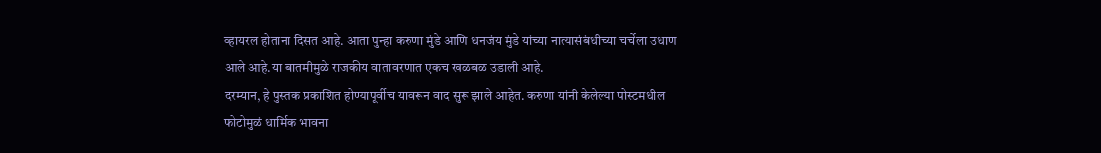व्हायरल होताना दिसत आहे. आता पुन्हा करुणा मुंडे आणि धनजंय मुंडे यांच्या नात्यासंबंधीच्या चर्चेला उधाण आले आहे.या बातमीमुळे राजकीय वातावरणात एकच खळबळ उडाली आहे.
दरम्यान, हे पुस्तक प्रकाशित होण्यापूर्वीच यावरून वाद सुरू झाले आहेत. करुणा यांनी केलेल्या पोस्टमधील फोटोमुळं धार्मिक भावना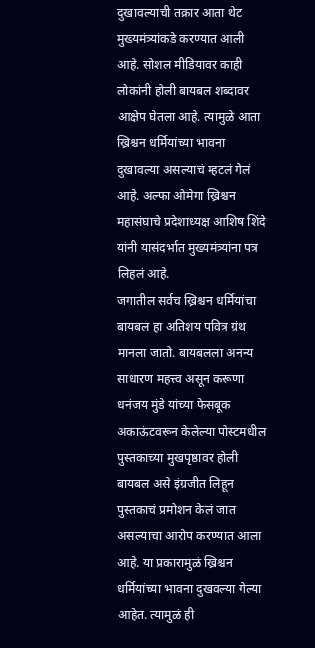दुखावल्याची तक्रार आता थेट मुख्यमंत्र्यांकडे करण्यात आली आहे. सोशल मीडियावर काही लोकांनी होली बायबल शब्दावर आक्षेप घेतला आहे. त्यामुळे आता ख्रिश्चन धर्मियांच्या भावना दुखावल्या असल्याचं म्हटलं गेलं आहे. अल्फा ओमेगा ख्रिश्चन महासंघाचे प्रदेशाध्यक्ष आशिष शिंदे यांनी यासंदर्भात मुख्यमंत्र्यांना पत्र लिहलं आहे.
जगातील सर्वच ख्रिश्चन धर्मियांचा बायबल हा अतिशय पवित्र ग्रंथ मानला जातो. बायबलला अनन्य साधारण महत्त्व असून करूणा धनंजय मुंडे यांच्या फेसबूक अकाऊंटवरून केलेल्या पोस्टमधील पुस्तकाच्या मुखपृष्ठावर होली बायबल असे इंग्रजीत लिहून पुस्तकाचं प्रमोशन केलं जात असल्याचा आरोप करण्यात आला आहे. या प्रकारामुळं ख्रिश्चन धर्मियांच्या भावना दुखवल्या गेल्या आहेत. त्यामुळं ही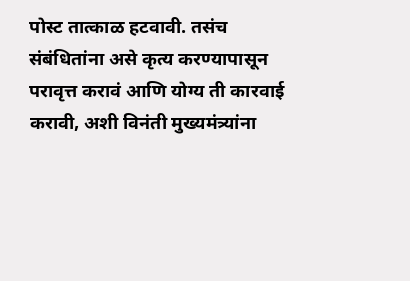पोस्ट तात्काळ हटवावी. तसंच संबंधितांना असे कृत्य करण्यापासून परावृत्त करावं आणि योग्य ती कारवाई करावी, अशी विनंती मुख्यमंत्र्यांना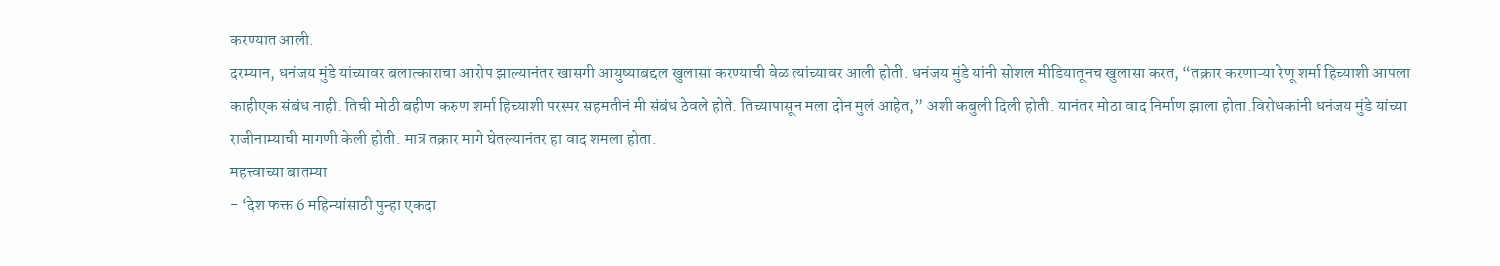करण्यात आली.
दरम्यान, धनंजय मुंडे यांच्यावर बलात्काराचा आरोप झाल्यानंतर खासगी आयुष्याबद्दल खुलासा करण्याची वेळ त्यांच्यावर आली होती. धनंजय मुंडे यांनी सोशल मीडियातूनच खुलासा करत, “तक्रार करणाऱ्या रेणू शर्मा हिच्याशी आपला काहीएक संबंध नाही. तिची मोठी बहीण करुण शर्मा हिच्याशी परस्पर सहमतीनं मी संबंध ठेवले होते. तिच्यापासून मला दोन मुलं आहेत,” अशी कबुली दिली होती. यानंतर मोठा वाद निर्माण झाला होता.विरोधकांनी धनंजय मुंडे यांच्या राजीनाम्याची मागणी केली होती. मात्र तक्रार मागे घेतल्यानंतर हा वाद शमला होता.
महत्त्वाच्या बातम्या
- ‘देश फक्त 6 महिन्यांसाठी पुन्हा एकदा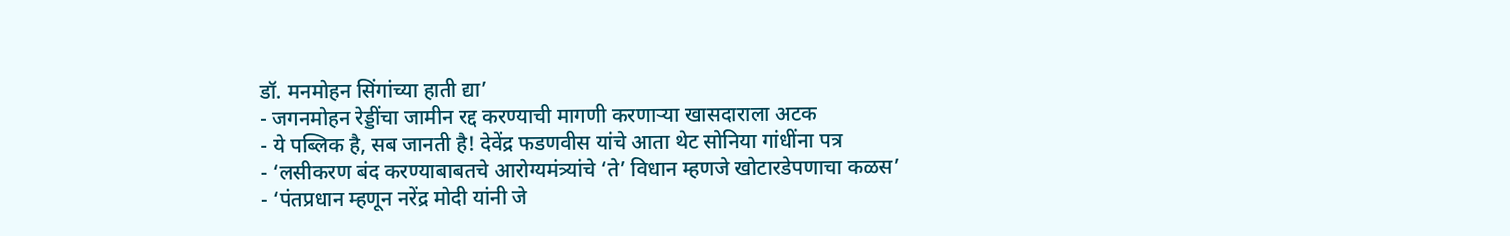डॉ. मनमोहन सिंगांच्या हाती द्या’
- जगनमोहन रेड्डींचा जामीन रद्द करण्याची मागणी करणाऱ्या खासदाराला अटक
- ये पब्लिक है, सब जानती है! देवेंद्र फडणवीस यांचे आता थेट सोनिया गांधींना पत्र
- ‘लसीकरण बंद करण्याबाबतचे आरोग्यमंत्र्यांचे ‘ते’ विधान म्हणजे खोटारडेपणाचा कळस’
- ‘पंतप्रधान म्हणून नरेंद्र मोदी यांनी जे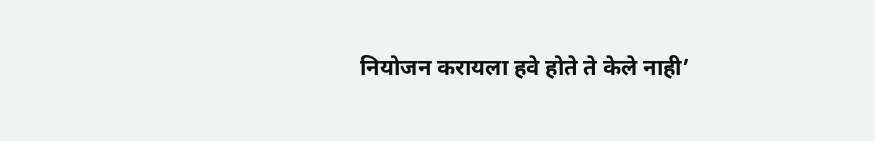नियोजन करायला हवे होते ते केले नाही’